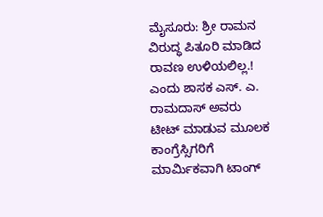ಮೈಸೂರು: ಶ್ರೀ ರಾಮನ ವಿರುದ್ಧ ಪಿತೂರಿ ಮಾಡಿದ ರಾವಣ ಉಳಿಯಲಿಲ್ಲ.! ಎಂದು ಶಾಸಕ ಎಸ್. ಎ. ರಾಮದಾಸ್ ಅವರು ಟೀಟ್ ಮಾಡುವ ಮೂಲಕ ಕಾಂಗ್ರೆಸ್ಸಿಗರಿಗೆ ಮಾರ್ಮಿಕವಾಗಿ ಟಾಂಗ್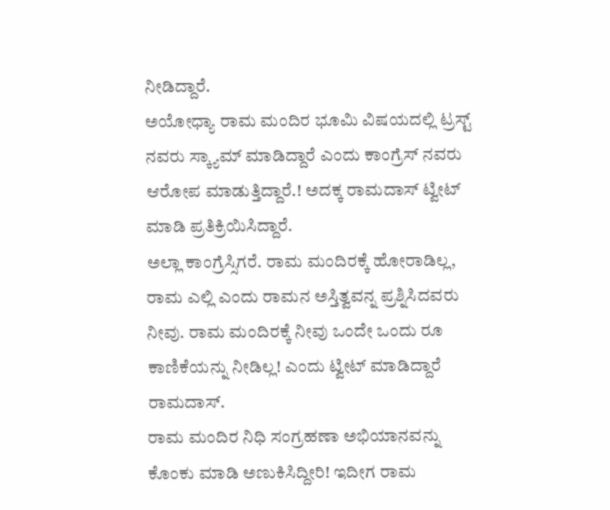ನೀಡಿದ್ದಾರೆ.
ಅಯೋಧ್ಯಾ ರಾಮ ಮಂದಿರ ಭೂಮಿ ವಿಷಯದಲ್ಲಿ ಟ್ರಸ್ಟ್ ನವರು ಸ್ಕ್ಯಾಮ್ ಮಾಡಿದ್ದಾರೆ ಎಂದು ಕಾಂಗ್ರೆಸ್ ನವರು ಆರೋಪ ಮಾಡುತ್ತಿದ್ದಾರೆ.! ಅದಕ್ಕ ರಾಮದಾಸ್ ಟ್ವೀಟ್ ಮಾಡಿ ಪ್ರತಿಕ್ರಿಯಿಸಿದ್ದಾರೆ.
ಅಲ್ಲಾ ಕಾಂಗ್ರೆಸ್ಸಿಗರೆ. ರಾಮ ಮಂದಿರಕ್ಕೆ ಹೋರಾಡಿಲ್ಲ, ರಾಮ ಎಲ್ಲಿ ಎಂದು ರಾಮನ ಅಸ್ತಿತ್ವವನ್ನ ಪ್ರಶ್ನಿಸಿದವರು ನೀವು. ರಾಮ ಮಂದಿರಕ್ಕೆ ನೀವು ಒಂದೇ ಒಂದು ರೂ ಕಾಣಿಕೆಯನ್ನು ನೀಡಿಲ್ಲ! ಎಂದು ಟ್ವೀಟ್ ಮಾಡಿದ್ದಾರೆ ರಾಮದಾಸ್.
ರಾಮ ಮಂದಿರ ನಿಧಿ ಸಂಗ್ರಹಣಾ ಅಭಿಯಾನವನ್ನು ಕೊಂಕು ಮಾಡಿ ಅಣುಕಿಸಿದ್ದೀರಿ! ಇದೀಗ ರಾಮ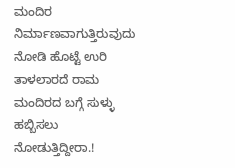ಮಂದಿರ ನಿರ್ಮಾಣವಾಗುತ್ತಿರುವುದು ನೋಡಿ ಹೊಟ್ಟೆ ಉರಿ ತಾಳಲಾರದೆ ರಾಮ ಮಂದಿರದ ಬಗ್ಗೆ ಸುಳ್ಳು ಹಬ್ಬಿಸಲು ನೋಡುತ್ತಿದ್ದೀರಾ.!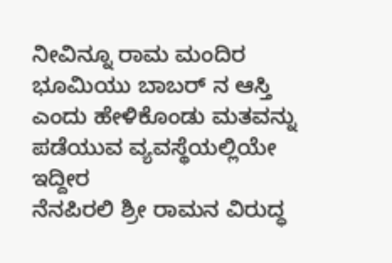ನೀವಿನ್ನೂ ರಾಮ ಮಂದಿರ ಭೂಮಿಯು ಬಾಬರ್ ನ ಆಸ್ತಿ ಎಂದು ಹೇಳಿಕೊಂಡು ಮತವನ್ನು ಪಡೆಯುವ ವ್ಯವಸ್ಥೆಯಲ್ಲಿಯೇ ಇದ್ದೀರ
ನೆನಪಿರಲಿ ಶ್ರೀ ರಾಮನ ವಿರುದ್ಧ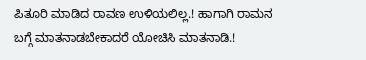ಪಿತೂರಿ ಮಾಡಿದ ರಾವಣ ಉಳಿಯಲಿಲ್ಲ.! ಹಾಗಾಗಿ ರಾಮನ ಬಗ್ಗೆ ಮಾತನಾಡಬೇಕಾದರೆ ಯೋಚಿಸಿ ಮಾತನಾಡಿ.!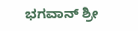ಭಗವಾನ್ ಶ್ರೀ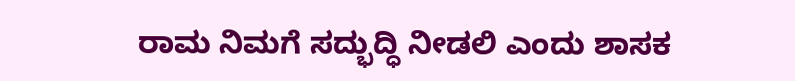ರಾಮ ನಿಮಗೆ ಸದ್ಭುದ್ಧಿ ನೀಡಲಿ ಎಂದು ಶಾಸಕ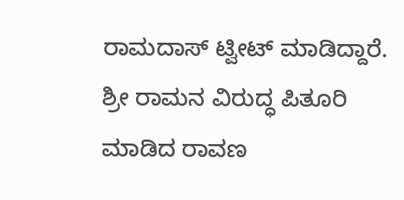ರಾಮದಾಸ್ ಟ್ವೀಟ್ ಮಾಡಿದ್ದಾರೆ.
ಶ್ರೀ ರಾಮನ ವಿರುದ್ಧ ಪಿತೂರಿ ಮಾಡಿದ ರಾವಣ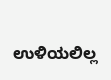ಉಳಿಯಲಿಲ್ಲ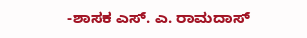-ಶಾಸಕ ಎಸ್. ಎ. ರಾಮದಾಸ್